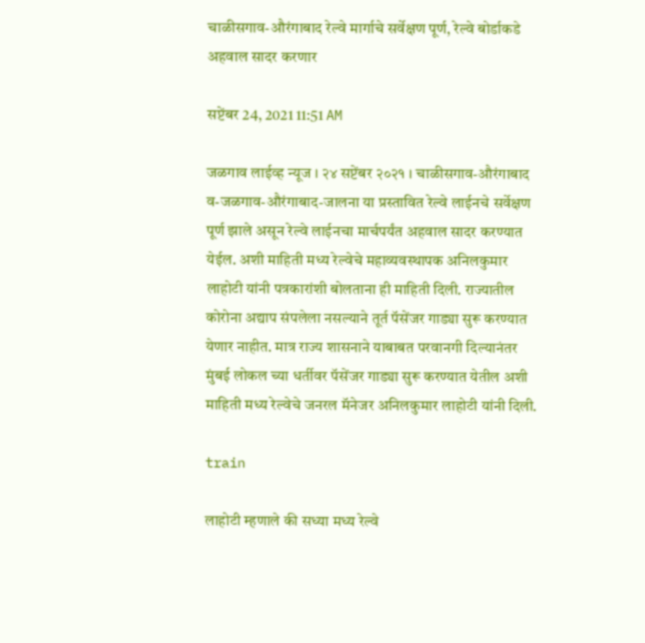चाळीसगाव-औरंगाबाद रेल्वे मार्गाचे सर्वेक्षण पूर्ण, रेल्वे बोर्डाकडे अहवाल सादर करणार

सप्टेंबर 24, 2021 11:51 AM

जळगाव लाईव्ह न्यूज । २४ सप्टेंबर २०२१ । चाळीसगाव-औरंगाबाद व-जळगाव-औरंगाबाद-जालना या प्रस्तावित रेल्वे लाईनचे सर्वेक्षण पूर्ण झाले असून रेल्वे लाईनचा मार्चपर्यंत अहवाल सादर करण्यात येईल. अशी माहिती मध्य रेल्वेचे महाव्यवस्थापक अनिलकुमार लाहोटी यांनी पत्रकारांशी बोलताना ही माहिती दिली. राज्यातील कोरोना अद्याप संपलेला नसल्याने तूर्त पॅसेंजर गाड्या सुरू करण्यात येणार नाहीत. मात्र राज्य शासनाने याबाबत परवानगी दिल्यानंतर मुंबई लोकल च्या धर्तीवर पॅसेंजर गाड्या सुरू करण्यात येतील अशी माहिती मध्य रेल्वेचे जनरल मॅनेजर अनिलकुमार लाहोटी यांनी दिली.

train

लाहोटी म्हणाले की सध्या मध्य रेल्वे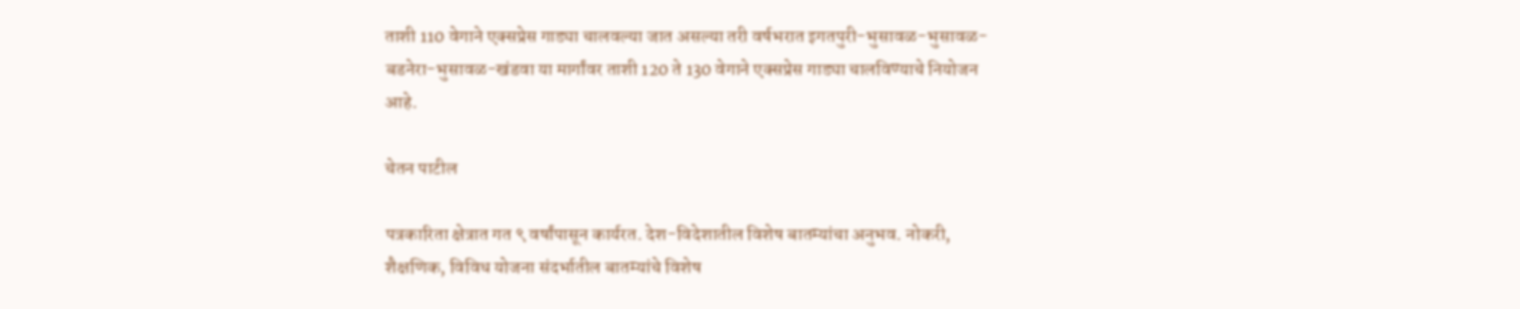ताशी 110 वेगाने एक्सप्रेस गाड्या चालवल्या जात असल्या तरी वर्षभरात इगतपुरी-भुसावळ-भुसावळ-बडनेरा-भुसावळ-खंडवा या मार्गांवर ताशी 120 ते 130 वेगाने एक्सप्रेस गाड्या चालविण्याचे नियोजन आहे.

चेतन पाटील

पत्रकारिता क्षेत्रात गत ९ वर्षांपासून कार्यरत. देश-विदेशातील विशेष बातम्यांचा अनुभव. नोकरी, शैक्षणिक, विविध योजना संदर्भातील बातम्यांचे विशेष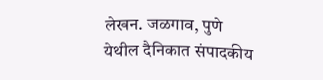लेखन. जळगाव, पुणे येथील दैनिकात संपादकीय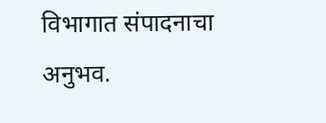विभागात संपादनाचा अनुभव.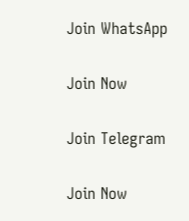Join WhatsApp

Join Now

Join Telegram

Join Now